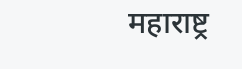महाराष्ट्र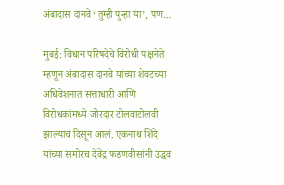अंबादास दानवे ‘तुम्ही पुन्हा या’, पण…

मुबई: विधान परिषदेचे विरोधी पक्षनेते म्हणून अंबादास दानवे यांच्या शेवटच्या अधिवेशनात सत्ताधारी आणि विरोधकांमध्ये जोरदार टोलवाटोलवी झाल्याचं दिसून आलं. एकनाथ शिंदे यांच्या समोरच देवेंद्र फडणवीसांनी उद्धव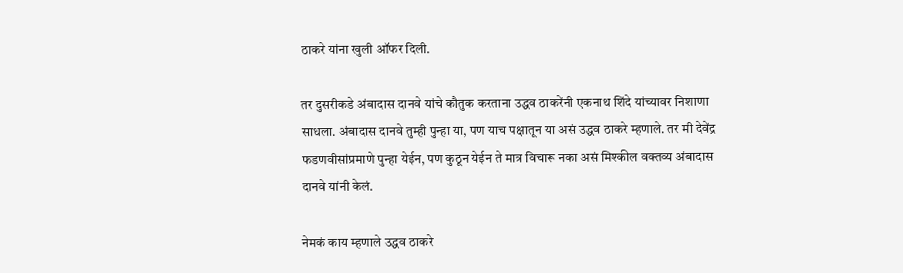ठाकरे यांना खुली ऑफर दिली.

तर दुसरीकडे अंबादास दानवे यांचे कौतुक करताना उद्धव ठाकरेंनी एकनाथ शिंदे यांच्यावर निशाणा साधला. अंबादास दानवे तुम्ही पुन्हा या, पण याच पक्षातून या असं उद्धव ठाकरे म्हणाले. तर मी देवेंद्र फडणवीसांप्रमाणे पुन्हा येईन, पण कुठून येईन ते मात्र विचारू नका असं मिश्कील वक्तव्य अंबादास दानवे यांनी केलं.

नेमकं काय म्हणाले उद्धव ठाकरे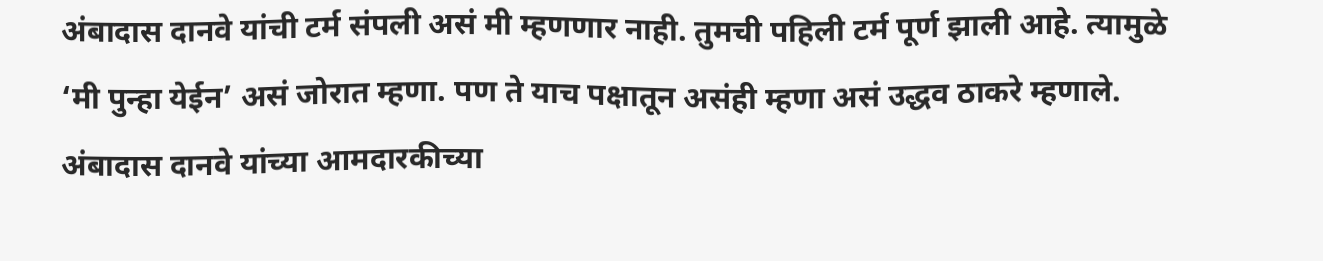अंबादास दानवे यांची टर्म संपली असं मी म्हणणार नाही. तुमची पहिली टर्म पूर्ण झाली आहे. त्यामुळे ‘मी पुन्हा येईन’ असं जोरात म्हणा. पण ते याच पक्षातून असंही म्हणा असं उद्धव ठाकरे म्हणाले. अंबादास दानवे यांच्या आमदारकीच्या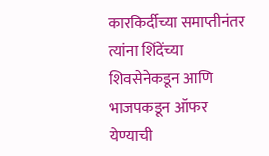कारकिर्दीच्या समाप्तीनंतर त्यांना शिंदेंच्या शिवसेनेकडून आणि भाजपकडून ऑफर येण्याची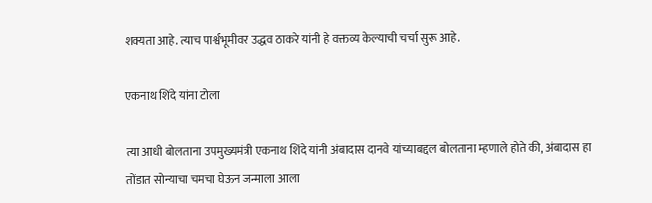शक्यता आहे. त्याच पार्श्वभूमीवर उद्धव ठाकरे यांनी हे वक्तव्य केल्याची चर्चा सुरू आहे.

एकनाथ शिंदे यांना टोला

त्या आधी बोलताना उपमुख्यमंत्री एकनाथ शिंदे यांनी अंबादास दानवे यांच्याबद्दल बोलताना म्हणाले होते की, अंबादास हा तोंडात सोन्याचा चमचा घेऊन जन्माला आला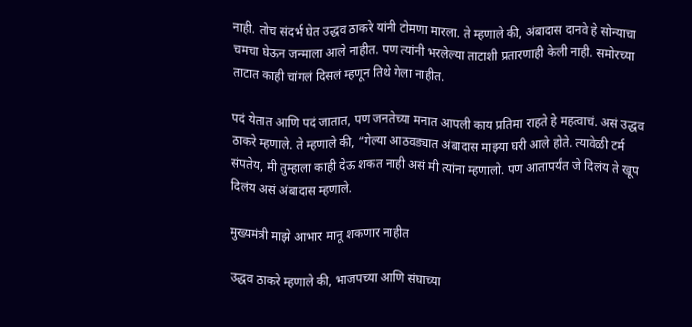नाही. तोच संदर्भ घेत उद्धव ठाकरे यांनी टोमणा मारला. ते म्हणाले की, अंबादास दानवे हे सोन्याचा चमचा घेऊन जन्माला आले नाहीत. पण त्यांनी भरलेल्या ताटाशी प्रतारणाही केली नाही. समोरच्या ताटात काही चांगलं दिसलं म्हणून तिथे गेला नाहीत.

पदं येतात आणि पदं जातात, पण जनतेच्या मनात आपली काय प्रतिमा राहते हे महत्वाचं. असं उद्धव ठाकरे म्हणाले. ते म्हणाले की, “गेल्या आठवड्यात अंबादास माझ्या घरी आले होते. त्यावेळी टर्म संपतेय, मी तुम्हाला काही देऊ शकत नाही असं मी त्यांना म्हणालो. पण आतापर्यंत जे दिलंय ते खूप दिलंय असं अंबादास म्हणाले.

मुख्यमंत्री माझे आभार मानू शकणार नाहीत

उद्धव ठाकरे म्हणाले की, भाजपच्या आणि संघाच्या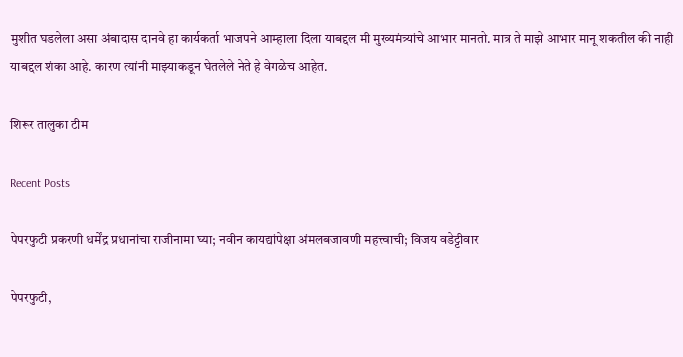मुशीत घडलेला असा अंबादास दानवे हा कार्यकर्ता भाजपने आम्हाला दिला याबद्दल मी मुख्यमंत्र्यांचे आभार मानतो. मात्र ते माझे आभार मानू शकतील की नाही याबद्दल शंका आहे. कारण त्यांनी माझ्याकडून घेतलेले नेते हे वेगळेच आहेत.

शिरूर तालुका टीम

Recent Posts

पेपरफुटी प्रकरणी धर्मेंद्र प्रधानांचा राजीनामा घ्या; नवीन कायद्यांपेक्षा अंमलबजावणी महत्त्वाची; विजय वडेट्टीवार

पेपरफुटी,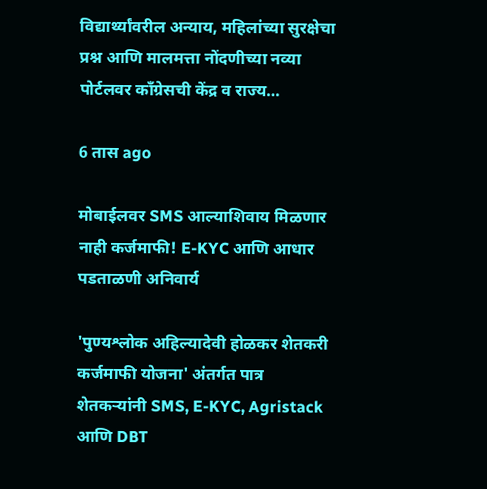विद्यार्थ्यांवरील अन्याय, महिलांच्या सुरक्षेचा प्रश्न आणि मालमत्ता नोंदणीच्या नव्या पोर्टलवर काँग्रेसची केंद्र व राज्य…

6 तास ago

मोबाईलवर SMS आल्याशिवाय मिळणार नाही कर्जमाफी! E-KYC आणि आधार पडताळणी अनिवार्य

'पुण्यश्लोक अहिल्यादेवी होळकर शेतकरी कर्जमाफी योजना' अंतर्गत पात्र शेतकऱ्यांनी SMS, E-KYC, Agristack आणि DBT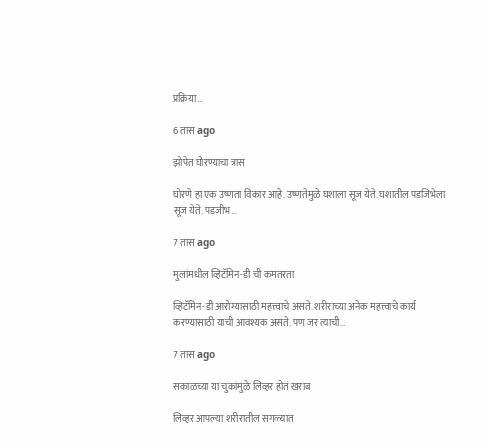प्रक्रिया…

6 तास ago

झोपेत घोरण्याचा त्रास

घोरणे हा एक उष्णता विकार आहे. उष्णतेमुळे घशाला सूज येते. घशातील पडजिभेला सूज येते. पडजीभ…

7 तास ago

मुलांमधील व्हिटॅमिन-डी ची कमतरता

व्हिटॅमिन-डी आरोग्यासाठी महत्त्वाचे असते. शरीराच्या अनेक महत्त्वाचे कार्य करण्यासाठी याची आवश्यक असते. पण जर त्याची…

7 तास ago

सकाळच्या या चुकांमुळे लिव्हर होतं खराब

लिव्हर आपल्या शरीरातील सगळ्यात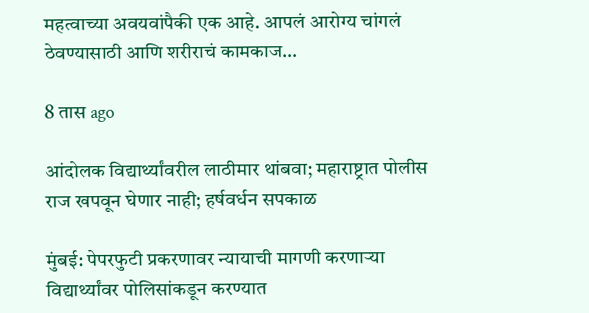महत्वाच्या अवयवांपैकी एक आहे. आपलं आरोग्य चांगलं ठेवण्यासाठी आणि शरीराचं कामकाज…

8 तास ago

आंदोलक विद्यार्थ्यांवरील लाठीमार थांबवा; महाराष्ट्रात पोलीस राज खपवून घेणार नाही; हर्षवर्धन सपकाळ

मुंबई: पेपरफुटी प्रकरणावर न्यायाची मागणी करणाऱ्या विद्यार्थ्यांवर पोलिसांकडून करण्यात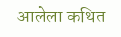आलेला कथित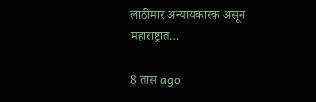लाठीमार अन्यायकारक असून महाराष्ट्रात…

8 तास ago